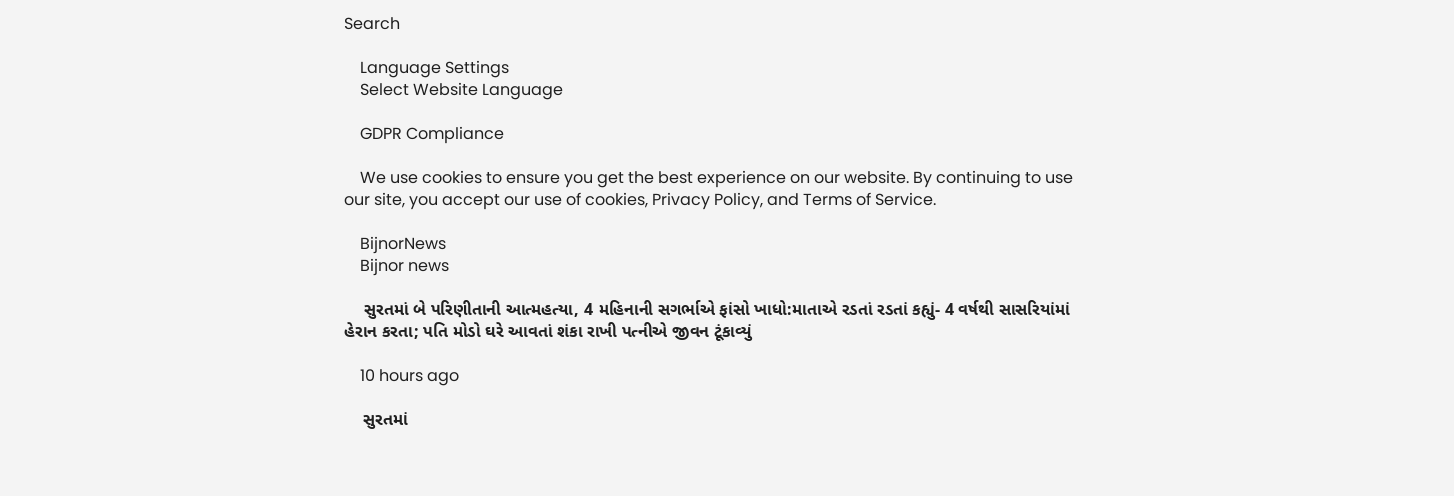Search

    Language Settings
    Select Website Language

    GDPR Compliance

    We use cookies to ensure you get the best experience on our website. By continuing to use our site, you accept our use of cookies, Privacy Policy, and Terms of Service.

    BijnorNews
    Bijnor news

    સુરતમાં બે પરિણીતાની આત્મહત્યા, 4 મહિનાની સગર્ભાએ ફાંસો ખાધો:માતાએ રડતાં રડતાં કહ્યું- 4 વર્ષથી સાસરિયાંમાં હેરાન કરતા; પતિ મોડો ઘરે આવતાં શંકા રાખી પત્નીએ જીવન ટૂંકાવ્યું

    10 hours ago

    સુરતમાં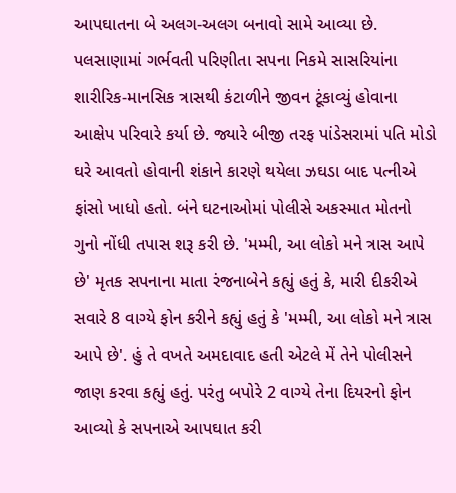આપઘાતના બે અલગ-અલગ બનાવો સામે આવ્યા છે. પલસાણામાં ગર્ભવતી પરિણીતા સપના નિકમે સાસરિયાંના શારીરિક-માનસિક ત્રાસથી કંટાળીને જીવન ટૂંકાવ્યું હોવાના આક્ષેપ પરિવારે કર્યા છે. જ્યારે બીજી તરફ પાંડેસરામાં પતિ મોડો ઘરે આવતો હોવાની શંકાને કારણે થયેલા ઝઘડા બાદ પત્નીએ ફાંસો ખાધો હતો. બંને ઘટનાઓમાં પોલીસે અકસ્માત મોતનો ગુનો નોંધી તપાસ શરૂ કરી છે. 'મમ્મી, આ લોકો મને ત્રાસ આપે છે' મૃતક સપનાના માતા રંજનાબેને કહ્યું હતું કે, મારી દીકરીએ સવારે 8 વાગ્યે ફોન કરીને કહ્યું હતું કે 'મમ્મી, આ લોકો મને ત્રાસ આપે છે'. હું તે વખતે અમદાવાદ હતી એટલે મેં તેને પોલીસને જાણ કરવા કહ્યું હતું. પરંતુ બપોરે 2 વાગ્યે તેના દિયરનો ફોન આવ્યો કે સપનાએ આપઘાત કરી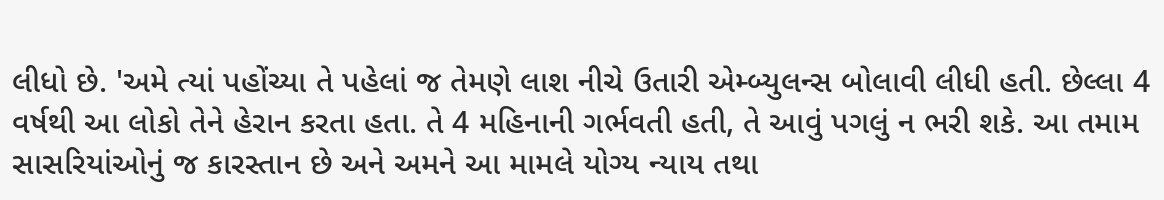લીધો છે. 'અમે ત્યાં પહોંચ્યા તે પહેલાં જ તેમણે લાશ નીચે ઉતારી એમ્બ્યુલન્સ બોલાવી લીધી હતી. છેલ્લા 4 વર્ષથી આ લોકો તેને હેરાન કરતા હતા. તે 4 મહિનાની ગર્ભવતી હતી, તે આવું પગલું ન ભરી શકે. આ તમામ સાસરિયાંઓનું જ કારસ્તાન છે અને અમને આ મામલે યોગ્ય ન્યાય તથા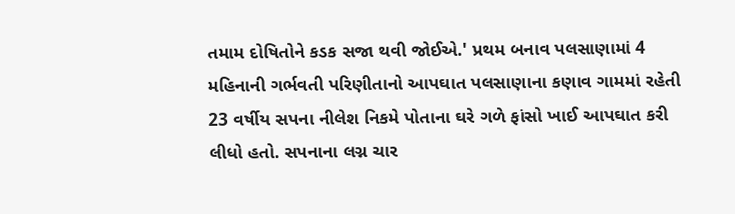તમામ દોષિતોને કડક સજા થવી જોઈએ.' પ્રથમ બનાવ પલસાણામાં 4 મહિનાની ગર્ભવતી પરિણીતાનો આપઘાત પલસાણાના કણાવ ગામમાં રહેતી 23 વર્ષીય સપના નીલેશ નિકમે પોતાના ઘરે ગળે ફાંસો ખાઈ આપઘાત કરી લીધો હતો. સપનાના લગ્ન ચાર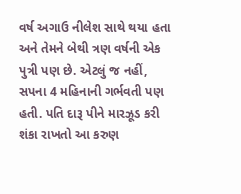વર્ષ અગાઉ નીલેશ સાથે થયા હતા અને તેમને બેથી ત્રણ વર્ષની એક પુત્રી પણ છે. એટલું જ નહીં, સપના 4 મહિનાની ગર્ભવતી પણ હતી. પતિ દારૂ પીને મારઝૂડ કરી શંકા રાખતો આ કરુણ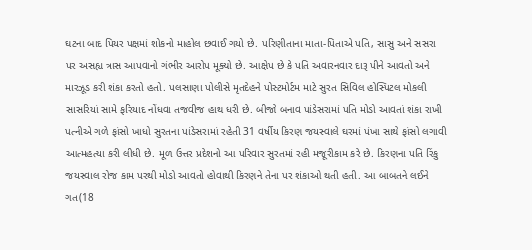ઘટના બાદ પિયર પક્ષમાં શોકનો માહોલ છવાઈ ગયો છે. પરિણીતાના માતા-પિતાએ પતિ, સાસુ અને સસરા પર અસહ્ય ત્રાસ આપવાનો ગંભીર આરોપ મૂક્યો છે. આક્ષેપ છે કે પતિ અવારનવાર દારૂ પીને આવતો અને મારઝૂડ કરી શંકા કરતો હતો. પલસાણા પોલીસે મૃતદેહને પોસ્ટમોર્ટમ માટે સુરત સિવિલ હોસ્પિટલ મોકલી સાસરિયાં સામે ફરિયાદ નોંધવા તજવીજ હાથ ધરી છે. બીજો બનાવ પાંડેસરામાં પતિ મોડો આવતાં શંકા રાખી પત્નીએ ગળે ફાંસો ખાધો સુરતના પાંડેસરામાં રહેતી 31 વર્ષીય કિરણ જયસ્વાલે ઘરમાં પંખા સાથે ફાંસો લગાવી આત્મહત્યા કરી લીધી છે. મૂળ ઉત્તર પ્રદેશનો આ પરિવાર સુરતમાં રહી મજૂરીકામ કરે છે. કિરણના પતિ રિંકુ જયસ્વાલ રોજ કામ પરથી મોડો આવતો હોવાથી કિરણને તેના પર શંકાઓ થતી હતી. આ બાબતને લઈને ગત(18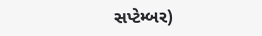સપ્ટેમ્બર)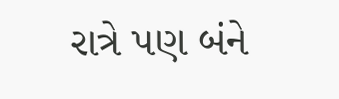રાત્રે પણ બંને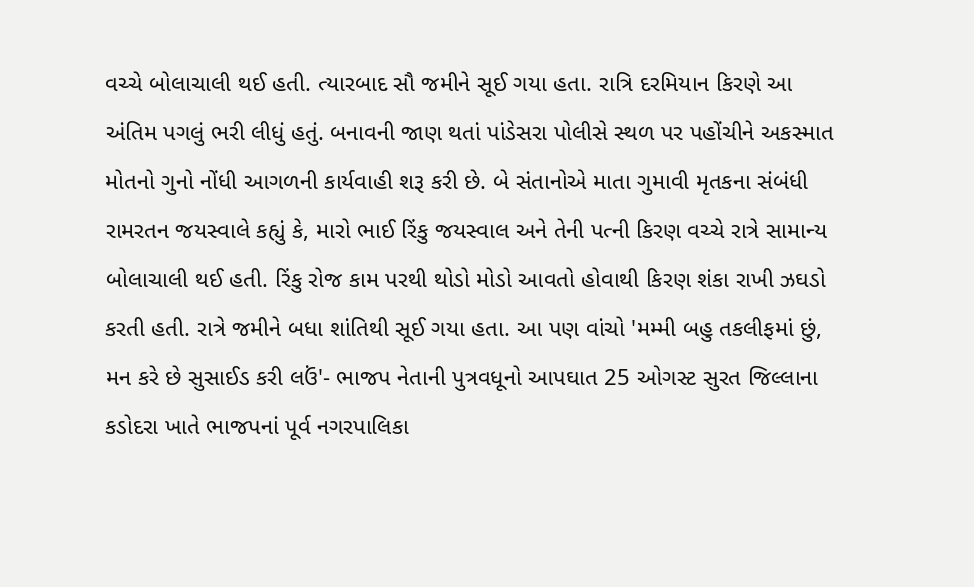વચ્ચે બોલાચાલી થઈ હતી. ત્યારબાદ સૌ જમીને સૂઈ ગયા હતા. રાત્રિ દરમિયાન કિરણે આ અંતિમ પગલું ભરી લીધું હતું. બનાવની જાણ થતાં પાંડેસરા પોલીસે સ્થળ પર પહોંચીને અકસ્માત મોતનો ગુનો નોંધી આગળની કાર્યવાહી શરૂ કરી છે. બે સંતાનોએ માતા ગુમાવી મૃતકના સંબંધી રામરતન જયસ્વાલે કહ્યું કે, મારો ભાઈ રિંકુ જયસ્વાલ અને તેની પત્ની કિરણ વચ્ચે રાત્રે સામાન્ય બોલાચાલી થઈ હતી. રિંકુ રોજ કામ પરથી થોડો મોડો આવતો હોવાથી કિરણ શંકા રાખી ઝઘડો કરતી હતી. રાત્રે જમીને બધા શાંતિથી સૂઈ ગયા હતા. આ પણ વાંચો 'મમ્મી બહુ તકલીફમાં છું, મન કરે છે સુસાઈડ કરી લઉં'- ભાજપ નેતાની પુત્રવધૂનો આપઘાત 25 ઓગસ્ટ સુરત જિલ્લાના કડોદરા ખાતે ભાજપનાં પૂર્વ નગરપાલિકા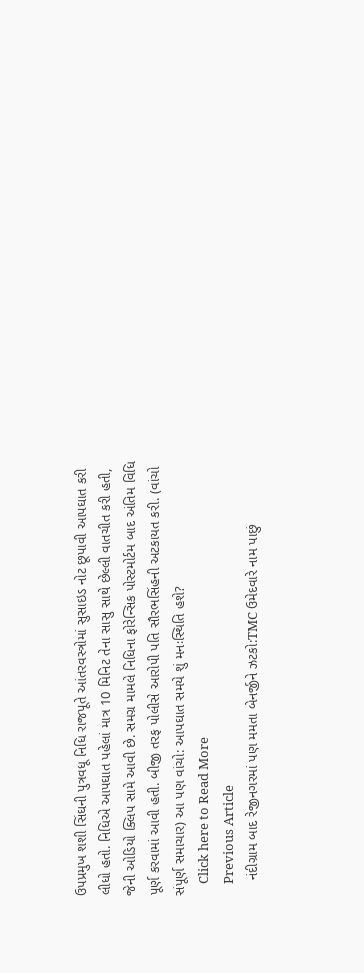ઉપપ્રમુખ શશી સિંઘની પુત્રવધૂ નિધિ રાજપૂતે આંતરવસ્ત્રોમાં સુસાઇડ નોટ છૂપાવી આપઘાત કરી લીધો હતો. નિધિએ આપઘાત પહેલાં માત્ર 10 મિનિટ તેના સાસુ સાથે છેલ્લી વાતચીત કરી હતી, જેની ઓડિયો ક્લિપ સામે આવી છે. સમગ્ર મામલે નિધિના ફોરેન્સિક પોસ્ટમોર્ટમ બાદ અંતિમ વિધિ પૂર્ણ કરવામાં આવી હતી. બીજી તરફ પોલીસે આરોપી પતિ સૌરભસિંહની અટકાયત કરી. (વાંચો સંપૂર્ણ સમાચાર) આ પણ વાંચો: આપઘાત સમયે શું મનઃસ્થિતિ હશે?
    Click here to Read More
    Previous Article
    નંદીગ્રામ બાદ રેજીનગરમાં પણ મમતા બેનર્જીને ઝટકો:TMC ઉમેદવારે નામ પાછું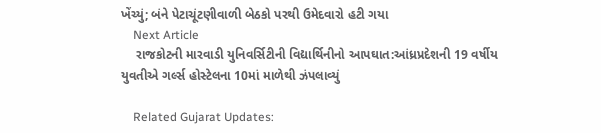ખેંચ્યું; બંને પેટાચૂંટણીવાળી બેઠકો પરથી ઉમેદવારો હટી ગયા
    Next Article
    રાજકોટની મારવાડી યુનિવર્સિટીની વિદ્યાર્થિનીનો આપઘાત:આંધ્રપ્રદેશની 19 વર્ષીય યુવતીએ ગર્લ્સ હોસ્ટેલના 10માં માળેથી ઝંપલાવ્યું

    Related Gujarat Updates: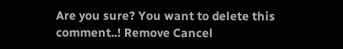Are you sure? You want to delete this comment..! Remove Cancel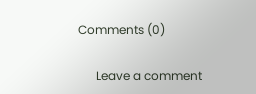Comments (0)

      Leave a comment